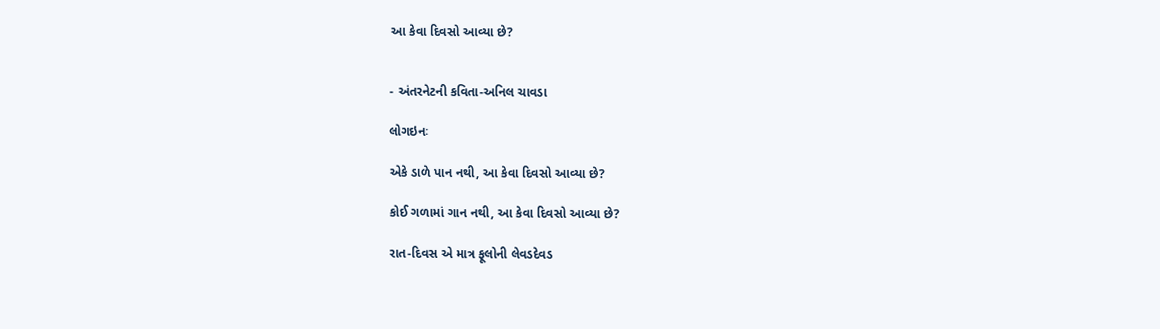આ કેવા દિવસો આવ્યા છે?


- અંતરનેટની કવિતા-અનિલ ચાવડા

લોગઇનઃ

એકે ડાળે પાન નથી, આ કેવા દિવસો આવ્યા છે?

કોઈ ગળામાં ગાન નથી, આ કેવા દિવસો આવ્યા છે?

રાત-દિવસ એ માત્ર ફૂલોની લેવડદેવડ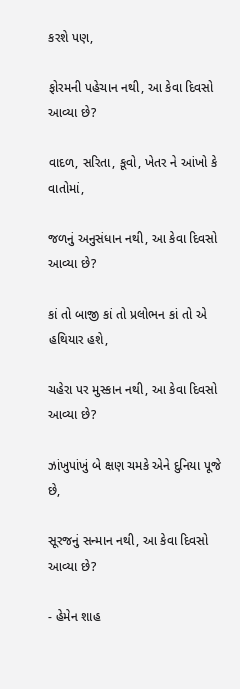કરશે પણ,

ફોરમની પહેચાન નથી, આ કેવા દિવસો આવ્યા છે?

વાદળ, સરિતા, કૂવો, ખેતર ને આંખો કે વાતોમાં,

જળનું અનુસંધાન નથી, આ કેવા દિવસો આવ્યા છે?

કાં તો બાજી કાં તો પ્રલોભન કાં તો એ હથિયાર હશે,

ચહેરા પર મુસ્કાન નથી, આ કેવા દિવસો આવ્યા છે?

ઝાંખુપાંખું બે ક્ષણ ચમકે એને દુનિયા પૂજે છે,

સૂરજનું સન્માન નથી, આ કેવા દિવસો આવ્યા છે?

- હેમેન શાહ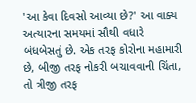'આ કેવા દિવસો આવ્યા છે?' આ વાક્ય અત્યારના સમયમાં સૌથી વધારે બંધબેસતું છે. એક તરફ કોરોના મહામારી છે, બીજી તરફ નોકરી બચાવવાની ચિંતા, તો ત્રીજી તરફ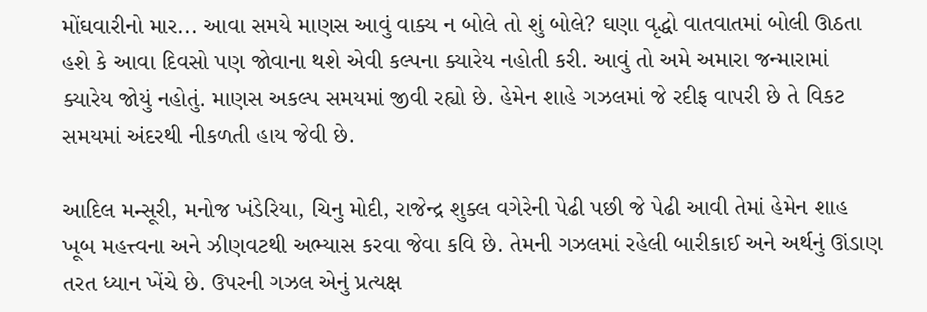મોંઘવારીનો માર... આવા સમયે માણસ આવું વાક્ય ન બોલે તો શું બોલે? ઘણા વૃદ્ધો વાતવાતમાં બોલી ઊઠતા હશે કે આવા દિવસો પણ જોવાના થશે એવી કલ્પના ક્યારેય નહોતી કરી. આવું તો અમે અમારા જન્મારામાં ક્યારેય જોયું નહોતું. માણસ અકલ્પ સમયમાં જીવી રહ્યો છે. હેમેન શાહે ગઝલમાં જે રદીફ વાપરી છે તે વિકટ સમયમાં અંદરથી નીકળતી હાય જેવી છે.

આદિલ મન્સૂરી, મનોજ ખંડેરિયા, ચિનુ મોદી, રાજેન્દ્ર શુક્લ વગેરેની પેઢી પછી જે પેઢી આવી તેમાં હેમેન શાહ ખૂબ મહત્ત્વના અને ઝીણવટથી અભ્યાસ કરવા જેવા કવિ છે. તેમની ગઝલમાં રહેલી બારીકાઈ અને અર્થનું ઊંડાણ તરત ધ્યાન ખેંચે છે. ઉપરની ગઝલ એનું પ્રત્યક્ષ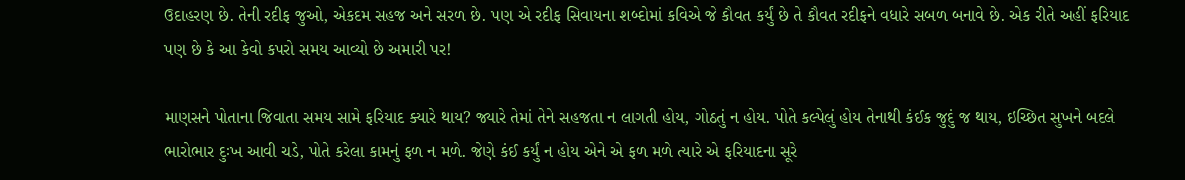ઉદાહરણ છે. તેની રદીફ જુઓ, એકદમ સહજ અને સરળ છે. પણ એ રદીફ સિવાયના શબ્દોમાં કવિએ જે કૌવત કર્યું છે તે કૌવત રદીફને વધારે સબળ બનાવે છે. એક રીતે અહીં ફરિયાદ પણ છે કે આ કેવો કપરો સમય આવ્યો છે અમારી પર!

માણસને પોતાના જિવાતા સમય સામે ફરિયાદ ક્યારે થાય? જ્યારે તેમાં તેને સહજતા ન લાગતી હોય, ગોઠતું ન હોય. પોતે કલ્પેલું હોય તેનાથી કંઈક જુદું જ થાય, ઇચ્છિત સુખને બદલે ભારોભાર દુઃખ આવી ચડે, પોતે કરેલા કામનું ફળ ન મળે. જેણે કંઈ કર્યું ન હોય એને એ ફળ મળે ત્યારે એ ફરિયાદના સૂરે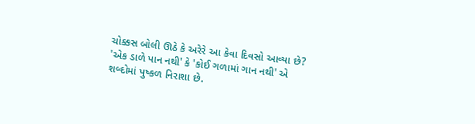ચોક્કસ બોલી ઊઠે કે અરેરે આ કેવા દિવસો આવ્યા છે? 'એક ડાળે પાન નથી' કે 'કોઈ ગળામાં ગાન નથી' એ શબ્દોમાં પુષ્કળ નિરાશા છે.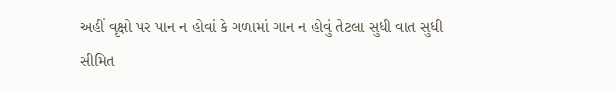અહીં વૃક્ષો પર પાન ન હોવાં કે ગળામાં ગાન ન હોવું તેટલા સુધી વાત સુધી સીમિત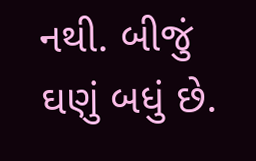નથી. બીજું ઘણું બધું છે.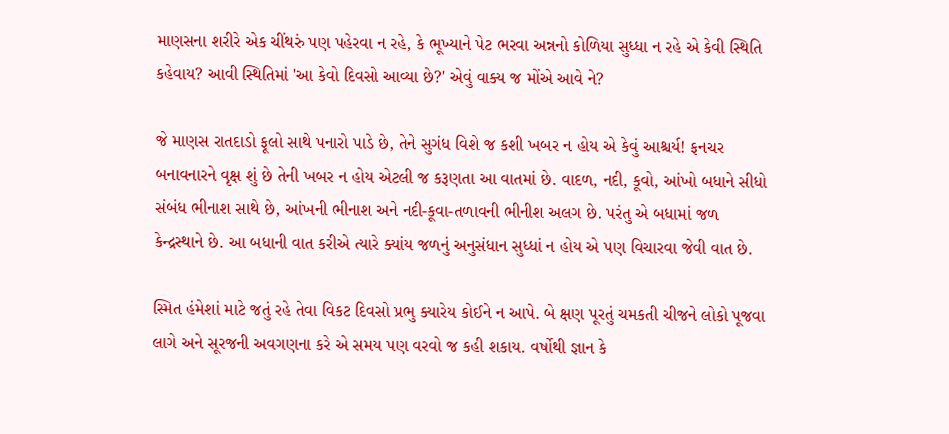માણસના શરીરે એક ચીંથરું પણ પહેરવા ન રહે, કે ભૂખ્યાને પેટ ભરવા અન્નનો કોળિયા સુધ્ધા ન રહે એ કેવી સ્થિતિ કહેવાય? આવી સ્થિતિમાં 'આ કેવો દિવસો આવ્યા છે?' એવું વાક્ય જ મોંએ આવે ને?

જે માણસ રાતદાડો ફૂલો સાથે પનારો પાડે છે, તેને સુગંધ વિશે જ કશી ખબર ન હોય એ કેવું આશ્ચર્ય! ફનચર બનાવનારને વૃક્ષ શું છે તેની ખબર ન હોય એટલી જ કરૂણતા આ વાતમાં છે. વાદળ, નદી, કૂવો, આંખો બધાને સીધો સંબંધ ભીનાશ સાથે છે, આંખની ભીનાશ અને નદી-કૂવા-તળાવની ભીનીશ અલગ છે. પરંતુ એ બધામાં જળ કેન્દ્રસ્થાને છે. આ બધાની વાત કરીએ ત્યારે ક્યાંય જળનું અનુસંધાન સુધ્ધાં ન હોય એ પણ વિચારવા જેવી વાત છે.

સ્મિત હંમેશાં માટે જતું રહે તેવા વિકટ દિવસો પ્રભુ ક્યારેય કોઈને ન આપે. બે ક્ષણ પૂરતું ચમકતી ચીજને લોકો પૂજવા લાગે અને સૂરજની અવગણના કરે એ સમય પણ વરવો જ કહી શકાય. વર્ષોથી જ્ઞાન કે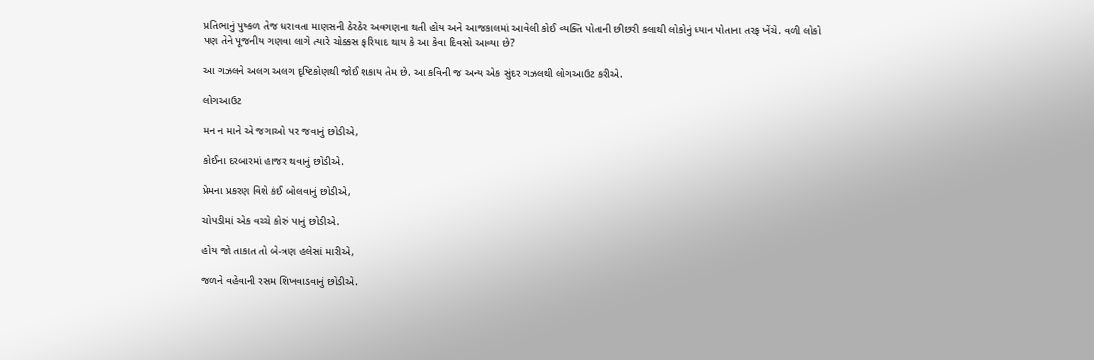પ્રતિભાનું પુષ્કળ તેજ ધરાવતા માણસની ઠેરઠેર અવગણના થતી હોય અને આજકાલમાં આવેલી કોઈ વ્યક્તિ પોતાની છીછરી કલાથી લોકોનું ધ્યાન પોતાના તરફ ખેંચે. વળી લોકો પણ તેને પૂજનીય ગણવા લાગે ત્યારે ચોક્કસ ફરિયાદ થાય કે આ કેવા દિવસો આવ્યા છે?

આ ગઝલને અલગ અલગ દૃષ્ટિકોણથી જોઈ શકાય તેમ છે. આ કવિની જ અન્ય એક સુંદર ગઝલથી લોગઆઉટ કરીએ.

લોગઆઉટ

મન ન માને એ જગાઓ પર જવાનું છોડીએ,

કોઈના દરબારમાં હાજર થવાનું છોડીએ.

પ્રેમના પ્રકરણ વિશે કંઈ બોલવાનું છોડીએ,

ચોપડીમાં એક વચ્ચે કોરું પાનું છોડીએ.

હોય જો તાકાત તો બે-ત્રણ હલેસાં મારીએ,

જળને વહેવાની રસમ શિખવાડવાનું છોડીએ.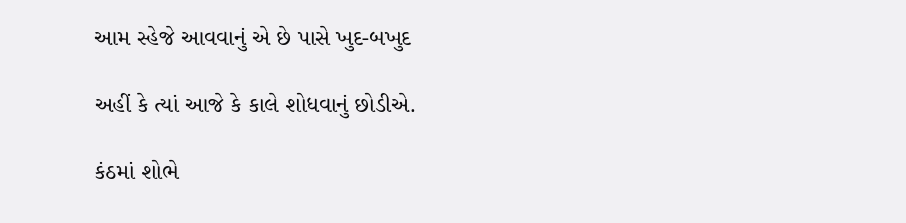આમ સ્હેજે આવવાનું એ છે પાસે ખુદ-બખુદ

અહીં કે ત્યાં આજે કે કાલે શોધવાનું છોડીએ.

કંઠમાં શોભે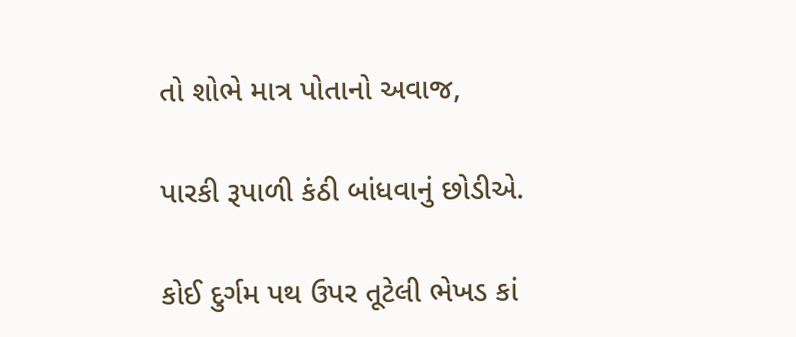તો શોભે માત્ર પોતાનો અવાજ,

પારકી રૂપાળી કંઠી બાંધવાનું છોડીએ.

કોઈ દુર્ગમ પથ ઉપર તૂટેલી ભેખડ કાં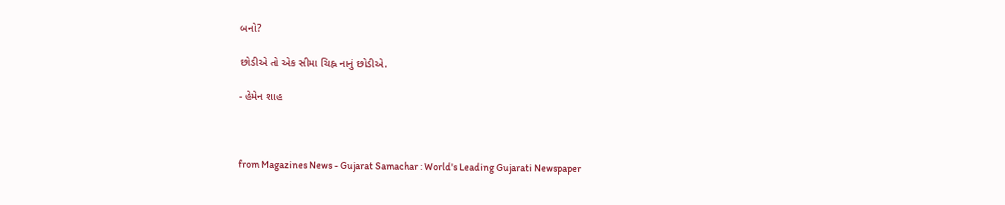બનો?

છોડીએ તો એક સીમા ચિહ્ન નાનું છોડીએ.

- હેમેન શાહ



from Magazines News - Gujarat Samachar : World's Leading Gujarati Newspaper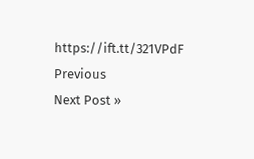https://ift.tt/321VPdF
Previous
Next Post »